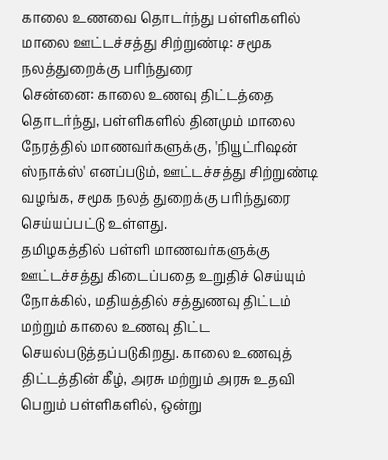காலை உணவை தொடர்ந்து பள்ளிகளில் மாலை ஊட்டச்சத்து சிற்றுண்டி: சமூக நலத்துறைக்கு பரிந்துரை
சென்னை: காலை உணவு திட்டத்தை தொடர்ந்து, பள்ளிகளில் தினமும் மாலை நேரத்தில் மாணவர்களுக்கு, 'நியூட்ரிஷன் ஸ்நாக்ஸ்' எனப்படும், ஊட்டச்சத்து சிற்றுண்டி வழங்க, சமூக நலத் துறைக்கு பரிந்துரை செய்யப்பட்டு உள்ளது.
தமிழகத்தில் பள்ளி மாணவர்களுக்கு ஊட்டச்சத்து கிடைப்பதை உறுதிச் செய்யும் நோக்கில், மதியத்தில் சத்துணவு திட்டம் மற்றும் காலை உணவு திட்ட செயல்படுத்தப்படுகிறது. காலை உணவுத் திட்டத்தின் கீழ், அரசு மற்றும் அரசு உதவி பெறும் பள்ளிகளில், ஒன்று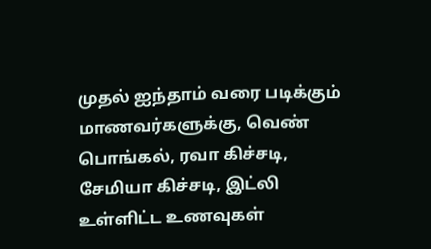முதல் ஐந்தாம் வரை படிக்கும் மாணவர்களுக்கு, வெண் பொங்கல், ரவா கிச்சடி, சேமியா கிச்சடி, இட்லி உள்ளிட்ட உணவுகள்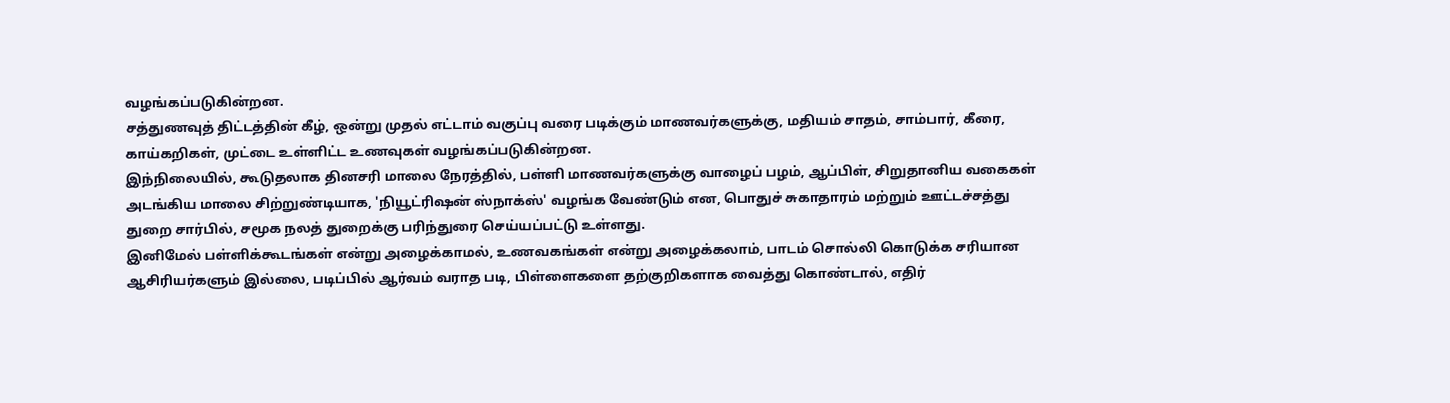வழங்கப்படுகின்றன.
சத்துணவுத் திட்டத்தின் கீழ், ஒன்று முதல் எட்டாம் வகுப்பு வரை படிக்கும் மாணவர்களுக்கு, மதியம் சாதம், சாம்பார், கீரை, காய்கறிகள், முட்டை உள்ளிட்ட உணவுகள் வழங்கப்படுகின்றன.
இந்நிலையில், கூடுதலாக தினசரி மாலை நேரத்தில், பள்ளி மாணவர்களுக்கு வாழைப் பழம், ஆப்பிள், சிறுதானிய வகைகள் அடங்கிய மாலை சிற்றுண்டியாக, 'நியூட்ரிஷன் ஸ்நாக்ஸ்' வழங்க வேண்டும் என, பொதுச் சுகாதாரம் மற்றும் ஊட்டச்சத்து துறை சார்பில், சமூக நலத் துறைக்கு பரிந்துரை செய்யப்பட்டு உள்ளது.
இனிமேல் பள்ளிக்கூடங்கள் என்று அழைக்காமல், உணவகங்கள் என்று அழைக்கலாம், பாடம் சொல்லி கொடுக்க சரியான ஆசிரியர்களும் இல்லை, படிப்பில் ஆர்வம் வராத படி, பிள்ளைகளை தற்குறிகளாக வைத்து கொண்டால், எதிர்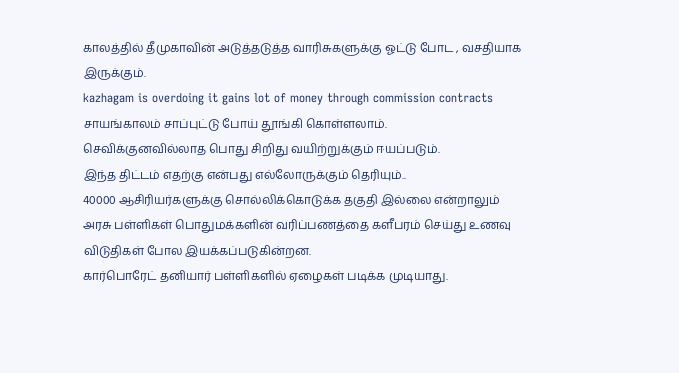காலத்தில் தீமுகாவின் அடுத்தடுத்த வாரிசுகளுக்கு ஓட்டு போட , வசதியாக இருக்கும்.
kazhagam is overdoing it gains lot of money through commission contracts
சாயங்காலம் சாப்புட்டு போய் தூங்கி கொள்ளலாம்.
செவிக்குனவில்லாத பொது சிறிது வயிற்றுக்கும் ஈயப்படும்.
இந்த திட்டம் எதற்கு என்பது எல்லோருக்கும் தெரியும்..
40000 ஆசிரியர்களுக்கு சொல்லிக்கொடுக்க தகுதி இல்லை என்றாலும் அரசு பள்ளிகள் பொதுமக்களின் வரிப்பணத்தை களீபரம் செய்து உணவு விடுதிகள் போல இயக்கப்படுகின்றன.
கார்பொரேட் தனியார் பள்ளிகளில் ஏழைகள் படிக்க முடியாது.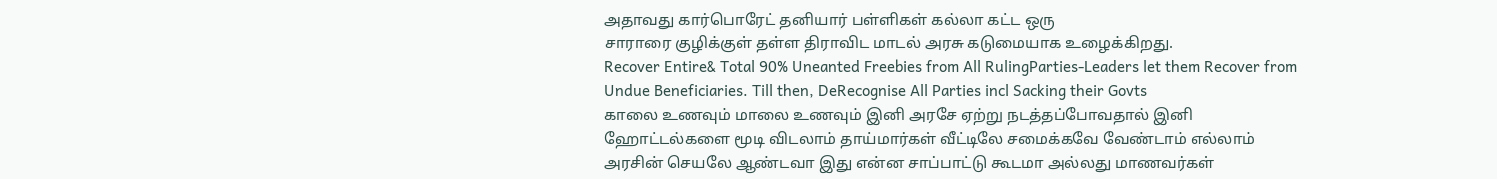அதாவது கார்பொரேட் தனியார் பள்ளிகள் கல்லா கட்ட ஒரு
சாராரை குழிக்குள் தள்ள திராவிட மாடல் அரசு கடுமையாக உழைக்கிறது.
Recover Entire& Total 90% Uneanted Freebies from All RulingParties-Leaders let them Recover from Undue Beneficiaries. Till then, DeRecognise All Parties incl Sacking their Govts
காலை உணவும் மாலை உணவும் இனி அரசே ஏற்று நடத்தப்போவதால் இனி ஹோட்டல்களை மூடி விடலாம் தாய்மார்கள் வீட்டிலே சமைக்கவே வேண்டாம் எல்லாம் அரசின் செயலே ஆண்டவா இது என்ன சாப்பாட்டு கூடமா அல்லது மாணவர்கள்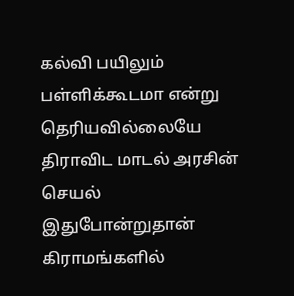கல்வி பயிலும் பள்ளிக்கூடமா என்று தெரியவில்லையே திராவிட மாடல் அரசின் செயல் இதுபோன்றுதான் கிராமங்களில்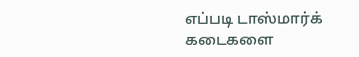எப்படி டாஸ்மார்க் கடைகளை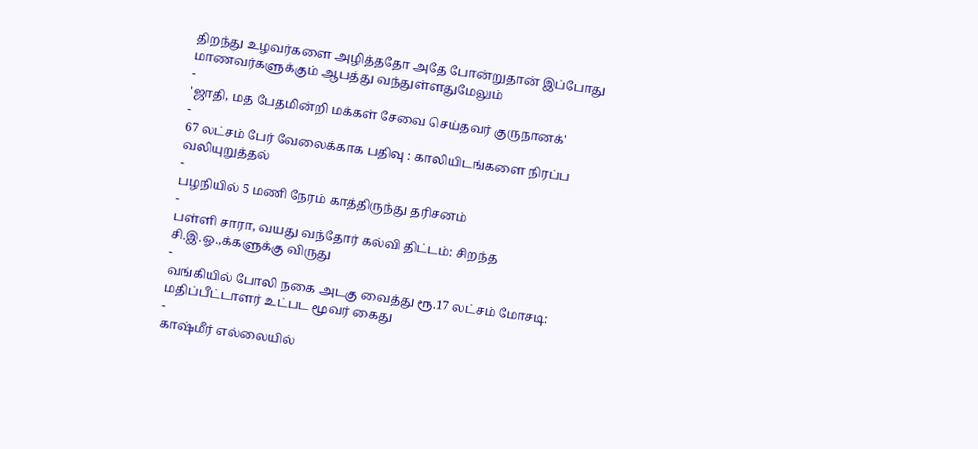திறந்து உழவர்களை அழித்ததோ அதே போன்றுதான் இப்போது மாணவர்களுக்கும் ஆபத்து வந்துள்ளதுமேலும்
-
'ஜாதி, மத பேதமின்றி மக்கள் சேவை செய்தவர் குருநானக்'
-
67 லட்சம் பேர் வேலைக்காக பதிவு : காலியிடங்களை நிரப்ப வலியுறுத்தல்
-
பழநியில் 5 மணி நேரம் காத்திருந்து தரிசனம்
-
பள்ளி சாரா, வயது வந்தோர் கல்வி திட்டம்: சிறந்த சி.இ.ஓ.,க்களுக்கு விருது
-
வங்கியில் போலி நகை அடகு வைத்து ரூ.17 லட்சம் மோசடி: மதிப்பீட்டாளர் உட்பட மூவர் கைது
-
காஷ்மீர் எல்லையில்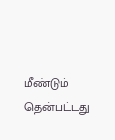மீண்டும் தென்பட்டது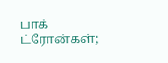பாக் ட்ரோன்கள்;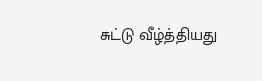சுட்டு வீழ்த்தியது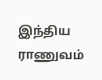இந்திய ராணுவம்